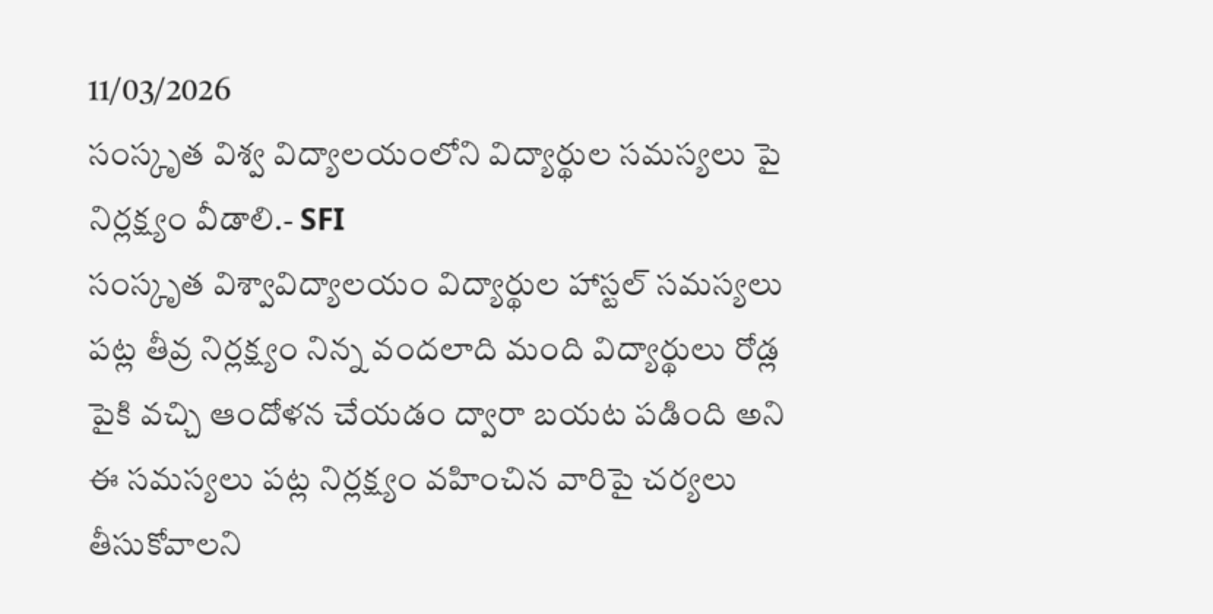11/03/2026
సంస్కృత విశ్వ విద్యాలయంలోని విద్యార్థుల సమస్యలు పై నిర్లక్ష్యం వీడాలి.- SFI
సంస్కృత విశ్వావిద్యాలయం విద్యార్థుల హాస్టల్ సమస్యలు పట్ల తీవ్ర నిర్లక్ష్యం నిన్న వందలాది మంది విద్యార్థులు రోడ్ల పైకి వచ్చి ఆందోళన చేయడం ద్వారా బయట పడింది అని ఈ సమస్యలు పట్ల నిర్లక్ష్యం వహించిన వారిపై చర్యలు తీసుకోవాలని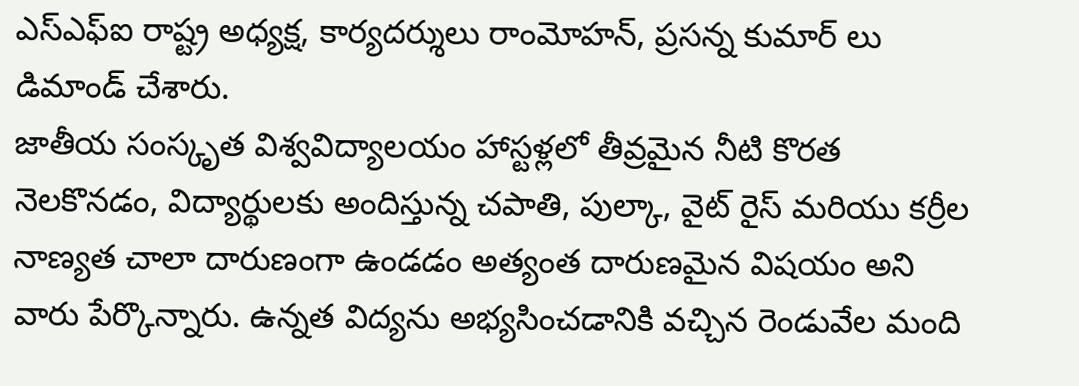ఎస్ఎఫ్ఐ రాష్ట్ర అధ్యక్ష, కార్యదర్శులు రాంమోహన్, ప్రసన్న కుమార్ లు డిమాండ్ చేశారు.
జాతీయ సంస్కృత విశ్వవిద్యాలయం హాస్టళ్లలో తీవ్రమైన నీటి కొరత నెలకొనడం, విద్యార్థులకు అందిస్తున్న చపాతి, పుల్కా, వైట్ రైస్ మరియు కర్రీల నాణ్యత చాలా దారుణంగా ఉండడం అత్యంత దారుణమైన విషయం అని వారు పేర్కొన్నారు. ఉన్నత విద్యను అభ్యసించడానికి వచ్చిన రెండువేల మంది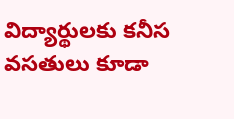విద్యార్థులకు కనీస వసతులు కూడా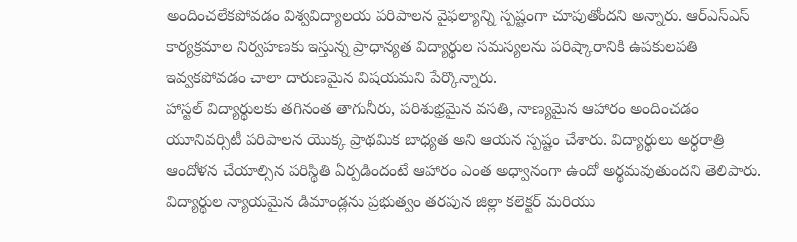అందించలేకపోవడం విశ్వవిద్యాలయ పరిపాలన వైఫల్యాన్ని స్పష్టంగా చూపుతోందని అన్నారు. ఆర్ఎస్ఎస్ కార్యక్రమాల నిర్వహణకు ఇస్తున్న ప్రాధాన్యత విద్యార్థుల సమస్యలను పరిష్కారానికి ఉపకులపతి ఇవ్వకపోవడం చాలా దారుణమైన విషయమని పేర్కొన్నారు.
హాస్టల్ విద్యార్థులకు తగినంత తాగునీరు, పరిశుభ్రమైన వసతి, నాణ్యమైన ఆహారం అందించడం యూనివర్సిటీ పరిపాలన యొక్క ప్రాథమిక బాధ్యత అని ఆయన స్పష్టం చేశారు. విద్యార్థులు అర్ధరాత్రి ఆందోళన చేయాల్సిన పరిస్థితి ఏర్పడిందంటే ఆహారం ఎంత అధ్వానంగా ఉందో అర్థమవుతుందని తెలిపారు.
విద్యార్థుల న్యాయమైన డిమాండ్లను ప్రభుత్వం తరపున జిల్లా కలెక్టర్ మరియు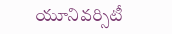యూనివర్సిటీ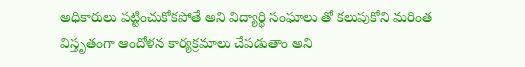అధికారులు పట్టించుకోకపోతే అని విద్యార్థి సంఘాలు తో కలుపుకోని మరింత విస్తృతంగా ఆందోళన కార్యక్రమాలు చేపడుతాం అని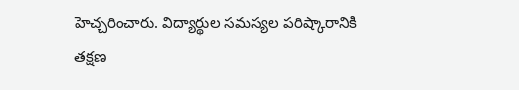హెచ్చరించారు. విద్యార్థుల సమస్యల పరిష్కారానికి తక్షణ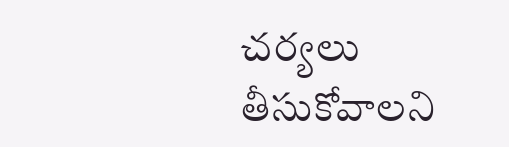చర్యలు తీసుకోవాలని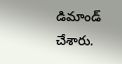డిమాండ్ చేశారు.